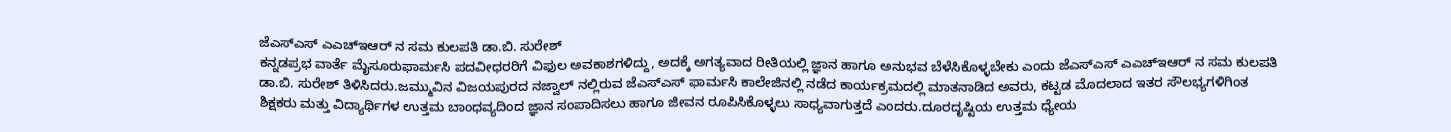ಜೆಎಸ್ಎಸ್ ಎಎಚ್ಇಆರ್ ನ ಸಮ ಕುಲಪತಿ ಡಾ.ಬಿ. ಸುರೇಶ್
ಕನ್ನಡಪ್ರಭ ವಾರ್ತೆ ಮೈಸೂರುಫಾರ್ಮಸಿ ಪದವೀಧರರಿಗೆ ವಿಫುಲ ಅವಕಾಶಗಳಿದ್ದು, ಅದಕ್ಕೆ ಅಗತ್ಯವಾದ ರೀತಿಯಲ್ಲಿ ಜ್ಞಾನ ಹಾಗೂ ಅನುಭವ ಬೆಳೆಸಿಕೊಳ್ಳಬೇಕು ಎಂದು ಜೆಎಸ್ಎಸ್ ಎಎಚ್ಇಆರ್ ನ ಸಮ ಕುಲಪತಿ ಡಾ.ಬಿ. ಸುರೇಶ್ ತಿಳಿಸಿದರು.ಜಮ್ಮುವಿನ ವಿಜಯಪುರದ ನಜ್ವಾಲ್ ನಲ್ಲಿರುವ ಜೆಎಸ್ಎಸ್ ಫಾರ್ಮಸಿ ಕಾಲೇಜಿನಲ್ಲಿ ನಡೆದ ಕಾರ್ಯಕ್ರಮದಲ್ಲಿ ಮಾತನಾಡಿದ ಅವರು, ಕಟ್ಟಡ ಮೊದಲಾದ ಇತರ ಸೌಲಭ್ಯಗಳಿಗಿಂತ ಶಿಕ್ಷಕರು ಮತ್ತು ವಿದ್ಯಾರ್ಥಿಗಳ ಉತ್ತಮ ಬಾಂಧವ್ಯದಿಂದ ಜ್ಞಾನ ಸಂಪಾದಿಸಲು ಹಾಗೂ ಜೀವನ ರೂಪಿಸಿಕೊಳ್ಳಲು ಸಾಧ್ಯವಾಗುತ್ತದೆ ಎಂದರು.ದೂರದೃಷ್ಟಿಯ ಉತ್ತಮ ಧ್ಯೇಯ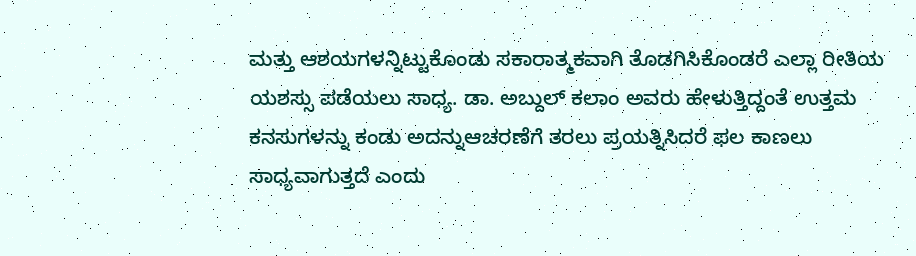ಮತ್ತು ಆಶಯಗಳನ್ನಿಟ್ಟುಕೊಂಡು ಸಕಾರಾತ್ಮಕವಾಗಿ ತೊಡಗಿಸಿಕೊಂಡರೆ ಎಲ್ಲಾ ರೀತಿಯ ಯಶಸ್ಸು ಪಡೆಯಲು ಸಾಧ್ಯ. ಡಾ. ಅಬ್ದುಲ್ ಕಲಾಂ ಅವರು ಹೇಳುತ್ತಿದ್ದಂತೆ ಉತ್ತಮ ಕನಸುಗಳನ್ನು ಕಂಡು ಅದನ್ನುಆಚರಣೆಗೆ ತರಲು ಪ್ರಯತ್ನಿಸಿದರೆ ಫಲ ಕಾಣಲು ಸಾಧ್ಯವಾಗುತ್ತದೆ ಎಂದು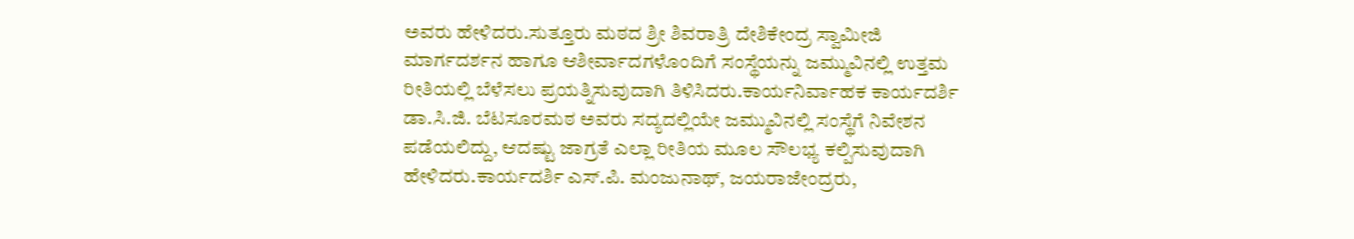ಅವರು ಹೇಳಿದರು.ಸುತ್ತೂರು ಮಠದ ಶ್ರೀ ಶಿವರಾತ್ರಿ ದೇಶಿಕೇಂದ್ರ ಸ್ವಾಮೀಜಿ ಮಾರ್ಗದರ್ಶನ ಹಾಗೂ ಆಶೀರ್ವಾದಗಳೊಂದಿಗೆ ಸಂಸ್ಥೆಯನ್ನು ಜಮ್ಮುವಿನಲ್ಲಿ ಉತ್ತಮ ರೀತಿಯಲ್ಲಿ ಬೆಳೆಸಲು ಪ್ರಯತ್ನಿಸುವುದಾಗಿ ತಿಳಿಸಿದರು.ಕಾರ್ಯನಿರ್ವಾಹಕ ಕಾರ್ಯದರ್ಶಿ ಡಾ.ಸಿ.ಜಿ. ಬೆಟಸೂರಮಠ ಅವರು ಸದ್ಯದಲ್ಲಿಯೇ ಜಮ್ಮುವಿನಲ್ಲಿ ಸಂಸ್ಥೆಗೆ ನಿವೇಶನ ಪಡೆಯಲಿದ್ದು, ಆದಷ್ಟು ಜಾಗ್ರತೆ ಎಲ್ಲಾ ರೀತಿಯ ಮೂಲ ಸೌಲಭ್ಯ ಕಲ್ಪಿಸುವುದಾಗಿ ಹೇಳಿದರು.ಕಾರ್ಯದರ್ಶಿ ಎಸ್.ಪಿ. ಮಂಜುನಾಥ್, ಜಯರಾಜೇಂದ್ರರು,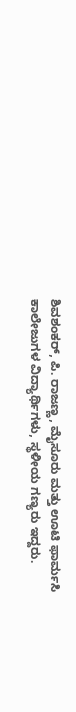ಶಿವಶಂಕರ್, ಪಿ. ರಾಜಣ್ಣ, ಮೈಸೂರು ಮತ್ತು ಊಟಿ ಫಾರ್ಮಸಿ ಕಾಲೇಜುಗಳ ವಿದ್ಯಾರ್ಥಿಗಳು, ಸ್ಥಳೀಯ ಗಣ್ಯರು ಇದ್ದರು.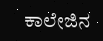ಕಾಲೇಜಿನ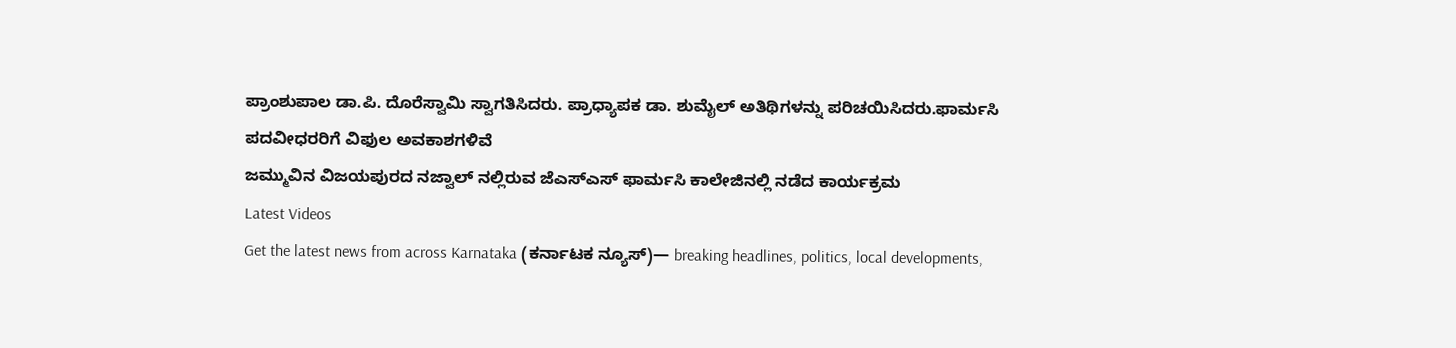ಪ್ರಾಂಶುಪಾಲ ಡಾ.ಪಿ. ದೊರೆಸ್ವಾಮಿ ಸ್ವಾಗತಿಸಿದರು. ಪ್ರಾಧ್ಯಾಪಕ ಡಾ. ಶುಮೈಲ್ ಅತಿಥಿಗಳನ್ನು ಪರಿಚಯಿಸಿದರು.ಫಾರ್ಮಸಿ ಪದವೀಧರರಿಗೆ ವಿಫುಲ ಅವಕಾಶಗಳಿವೆ
ಜಮ್ಮುವಿನ ವಿಜಯಪುರದ ನಜ್ವಾಲ್ ನಲ್ಲಿರುವ ಜೆಎಸ್ಎಸ್ ಫಾರ್ಮಸಿ ಕಾಲೇಜಿನಲ್ಲಿ ನಡೆದ ಕಾರ್ಯಕ್ರಮ
Latest Videos
Get the latest news from across Karnataka (ಕರ್ನಾಟಕ ನ್ಯೂಸ್)— breaking headlines, politics, local developments,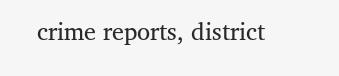crime reports, district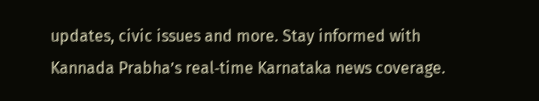updates, civic issues and more. Stay informed with Kannada Prabha’s real‑time Karnataka news coverage.